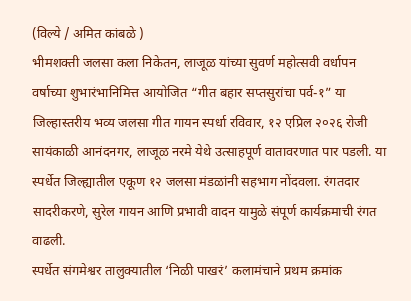(विल्ये / अमित कांबळे )
भीमशक्ती जलसा कला निकेतन, लाजूळ यांच्या सुवर्ण महोत्सवी वर्धापन वर्षाच्या शुभारंभानिमित्त आयोजित “गीत बहार सप्तसुरांचा पर्व-१” या जिल्हास्तरीय भव्य जलसा गीत गायन स्पर्धा रविवार, १२ एप्रिल २०२६ रोजी सायंकाळी आनंदनगर, लाजूळ नरमे येथे उत्साहपूर्ण वातावरणात पार पडली. या स्पर्धेत जिल्ह्यातील एकूण १२ जलसा मंडळांनी सहभाग नोंदवला. रंगतदार सादरीकरणे, सुरेल गायन आणि प्रभावी वादन यामुळे संपूर्ण कार्यक्रमाची रंगत वाढली.
स्पर्धेत संगमेश्वर तालुक्यातील ‘निळी पाखरं’ कलामंचाने प्रथम क्रमांक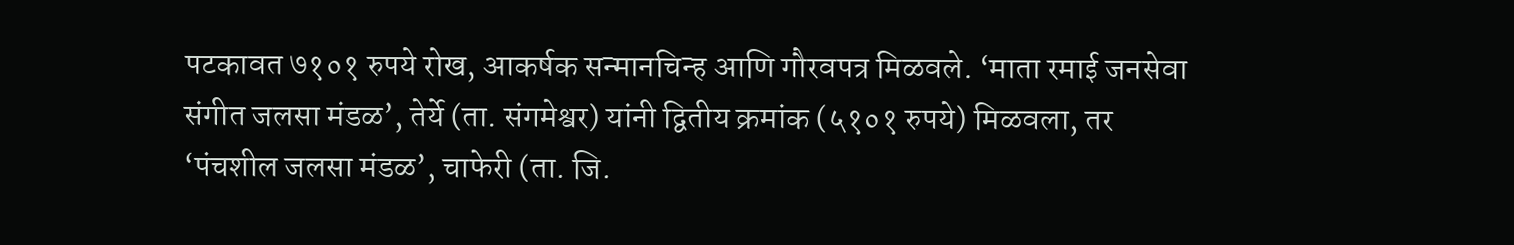पटकावत ७१०१ रुपये रोख, आकर्षक सन्मानचिन्ह आणि गौरवपत्र मिळवले. ‘माता रमाई जनसेवा संगीत जलसा मंडळ’, तेर्ये (ता. संगमेश्वर) यांनी द्वितीय क्रमांक (५१०१ रुपये) मिळवला, तर ‘पंचशील जलसा मंडळ’, चाफेरी (ता. जि.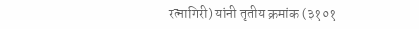रत्नागिरी) यांनी तृतीय क्रमांक (३१०१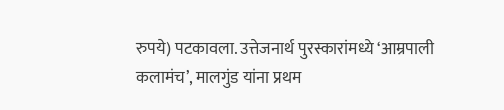रुपये) पटकावला. उत्तेजनार्थ पुरस्कारांमध्ये ‘आम्रपाली कलामंच’, मालगुंड यांना प्रथम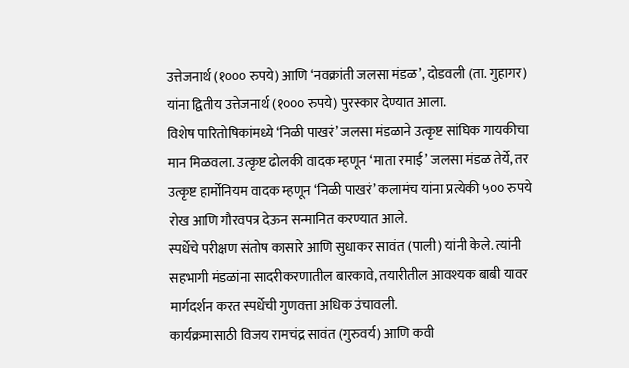उत्तेजनार्थ (१००० रुपये) आणि ‘नवक्रांती जलसा मंडळ’, दोडवली (ता. गुहागर) यांना द्वितीय उत्तेजनार्थ (१००० रुपये) पुरस्कार देण्यात आला.
विशेष पारितोषिकांमध्ये ‘निळी पाखरं’ जलसा मंडळाने उत्कृष्ट सांघिक गायकीचा मान मिळवला. उत्कृष्ट ढोलकी वादक म्हणून ‘माता रमाई’ जलसा मंडळ तेर्ये, तर उत्कृष्ट हार्मोनियम वादक म्हणून ‘निळी पाखरं’ कलामंच यांना प्रत्येकी ५०० रुपये रोख आणि गौरवपत्र देऊन सन्मानित करण्यात आले.
स्पर्धेचे परीक्षण संतोष कासारे आणि सुधाकर सावंत (पाली) यांनी केले. त्यांनी सहभागी मंडळांना सादरीकरणातील बारकावे, तयारीतील आवश्यक बाबी यावर मार्गदर्शन करत स्पर्धेची गुणवत्ता अधिक उंचावली.
कार्यक्रमासाठी विजय रामचंद्र सावंत (गुरुवर्य) आणि कवी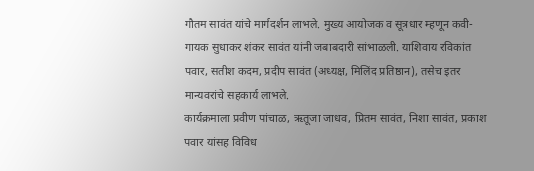गौतम सावंत यांचे मार्गदर्शन लाभले. मुख्य आयोजक व सूत्रधार म्हणून कवी-गायक सुधाकर शंकर सावंत यांनी जबाबदारी सांभाळली. याशिवाय रविकांत पवार, सतीश कदम, प्रदीप सावंत (अध्यक्ष, मिलिंद प्रतिष्ठान), तसेच इतर मान्यवरांचे सहकार्य लाभले.
कार्यक्रमाला प्रवीण पांचाळ, ऋतूजा जाधव, प्रितम सावंत, निशा सावंत, प्रकाश पवार यांसह विविध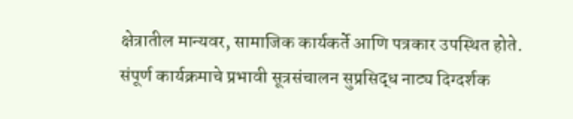क्षेत्रातील मान्यवर, सामाजिक कार्यकर्ते आणि पत्रकार उपस्थित होते.
संपूर्ण कार्यक्रमाचे प्रभावी सूत्रसंचालन सुप्रसिद्ध नाट्य दिग्दर्शक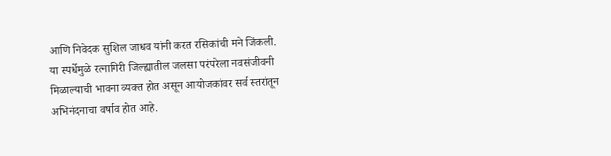आणि निवेदक सुशिल जाधव यांनी करत रसिकांची मने जिंकली.
या स्पर्धेमुळे रत्नागिरी जिल्ह्यातील जलसा परंपरेला नवसंजीवनी मिळाल्याची भावना व्यक्त होत असून आयोजकांवर सर्व स्तरांतून अभिनंदनाचा वर्षाव होत आहे.